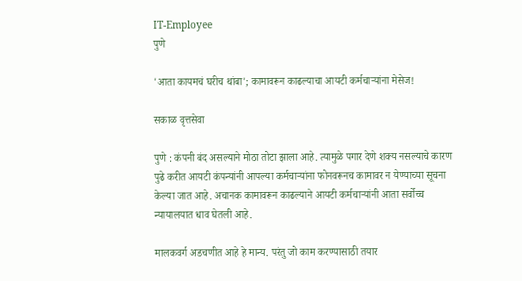IT-Employee
पुणे

'आता कायमचं घरीच थांबा'; कामावरून काढल्याचा आयटी कर्मचाऱ्यांना मेसेज!

सकाळ वृत्तसेवा

पुणे : कंपनी बंद असल्याने मोठा तोटा झाला आहे. त्यामुळे पगार देणे शक्य नसल्याचे कारण पुढे करीत आयटी कंपन्यांनी आपल्या कर्मचाऱ्यांना फोनवरूनच कामावर न येण्याच्या सूचना केल्या जात आहे. अचानक कामावरून काढल्याने आयटी कर्मचाऱ्यांनी आता सर्वोच्च न्यायालयात धाव घेतली आहे.

मालकवर्ग अडचणीत आहे हे मान्य. परंतु जो काम करण्यासाठी तयार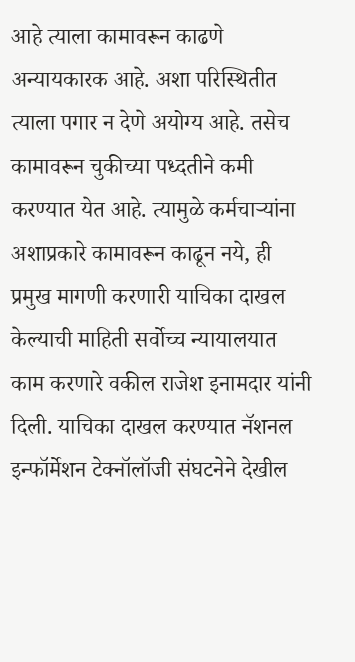आहे त्याला कामावरून काढणे अन्यायकारक आहे. अशा परिस्थितीत त्याला पगार न देणे अयोग्य आहे. तसेच कामावरून चुकीच्या पध्दतीने कमी करण्यात येत आहे. त्यामुळे कर्मचाऱ्यांना अशाप्रकारे कामावरून काढून नये, ही प्रमुख मागणी करणारी याचिका दाखल केल्याची माहिती सर्वोच्च न्यायालयात काम करणारे वकील राजेश इनामदार यांनी दिली. याचिका दाखल करण्यात नॅशनल इन्फॉर्मेशन टेक्नॉलॉजी संघटनेने देखील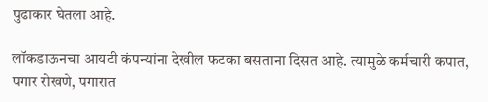पुढाकार घेतला आहे.

लॉकडाऊनचा आयटी कंपन्यांना देखील फटका बसताना दिसत आहे. त्यामुळे कर्मचारी कपात, पगार रोखणे, पगारात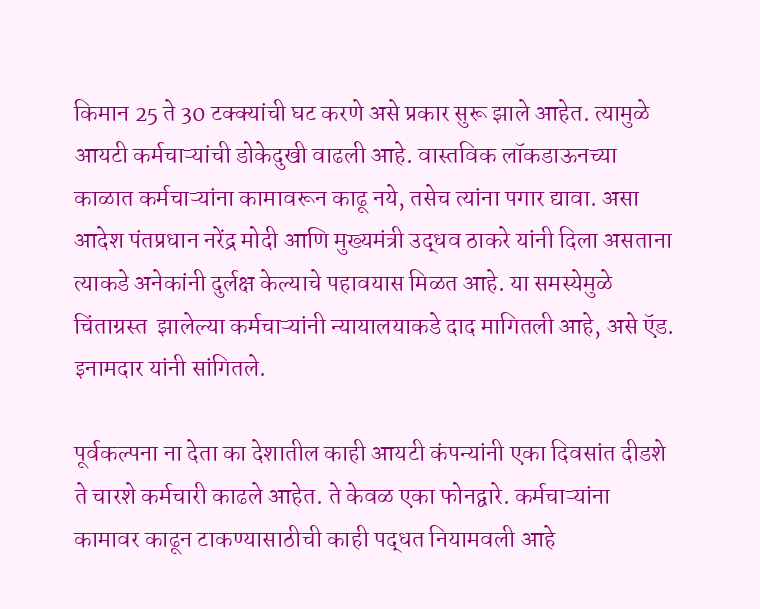किमान 25 ते 30 टक्क्यांची घट करणे असे प्रकार सुरू झाले आहेत. त्यामुळे आयटी कर्मचाऱ्यांची डोकेदुखी वाढली आहे. वास्तविक लॉकडाऊनच्या काळात कर्मचाऱ्यांना कामावरून काढू नये, तसेच त्यांना पगार द्यावा. असा आदेश पंतप्रधान नरेंद्र मोदी आणि मुख्यमंत्री उद्धव ठाकरे यांनी दिला असताना त्याकडे अनेकांनी दुर्लक्ष केल्याचे पहावयास मिळत आहे. या समस्येमुळे चिंताग्रस्त  झालेल्या कर्मचाऱ्यांनी न्यायालयाकडे दाद मागितली आहे, असे ऍड. इनामदार यांनी सांगितले.

पूर्वकल्पना ना देता का देशातील काही आयटी कंपन्यांनी एका दिवसांत दीडशे ते चारशे कर्मचारी काढले आहेत. ते केवळ एका फोनद्वारे. कर्मचाऱ्यांना कामावर काढून टाकण्यासाठीची काही पद्धत नियामवली आहे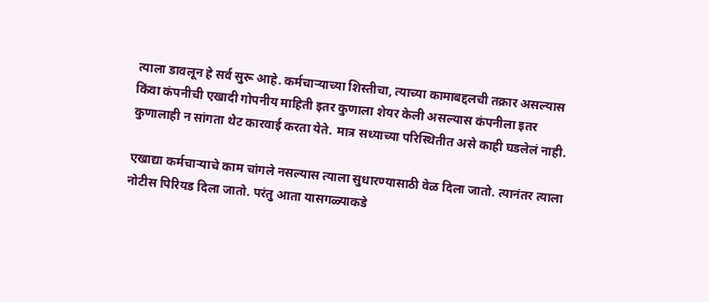त्याला डावलून हे सर्व सुरू आहे. कर्मचाऱ्याच्या शिस्तीचा, त्याच्या कामाबद्दलची तक्रार असल्यास किंवा कंपनीची एखादी गोपनीय माहिती इतर कुणाला शेयर केली असल्यास कंपनीला इतर कुणालाही न सांगता थेट कारवाई करता येते. मात्र सध्याच्या परिस्थितीत असे काही घडलेलं नाही.

एखाद्या कर्मचाऱ्याचे काम चांगले नसल्यास त्याला सुधारण्यासाठी वेळ दिला जातो. त्यानंतर त्याला नोटीस पिरियड दिला जातो. परंतु आता यासगळ्याकडे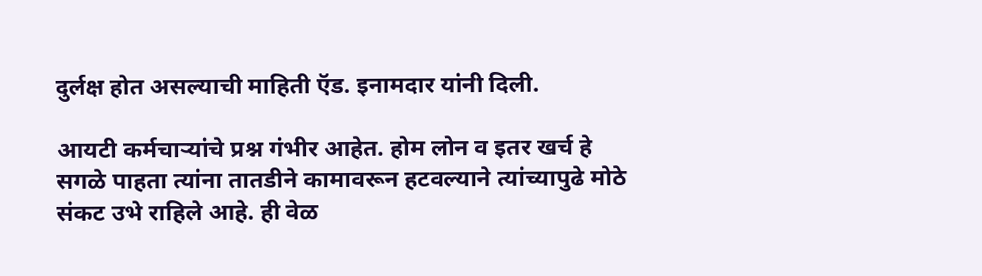दुर्लक्ष होत असल्याची माहिती ऍड. इनामदार यांनी दिली.

आयटी कर्मचाऱ्यांचे प्रश्न गंभीर आहेत. होम लोन व इतर खर्च हे सगळे पाहता त्यांना तातडीने कामावरून हटवल्याने त्यांच्यापुढे मोठे संकट उभे राहिले आहे. ही वेळ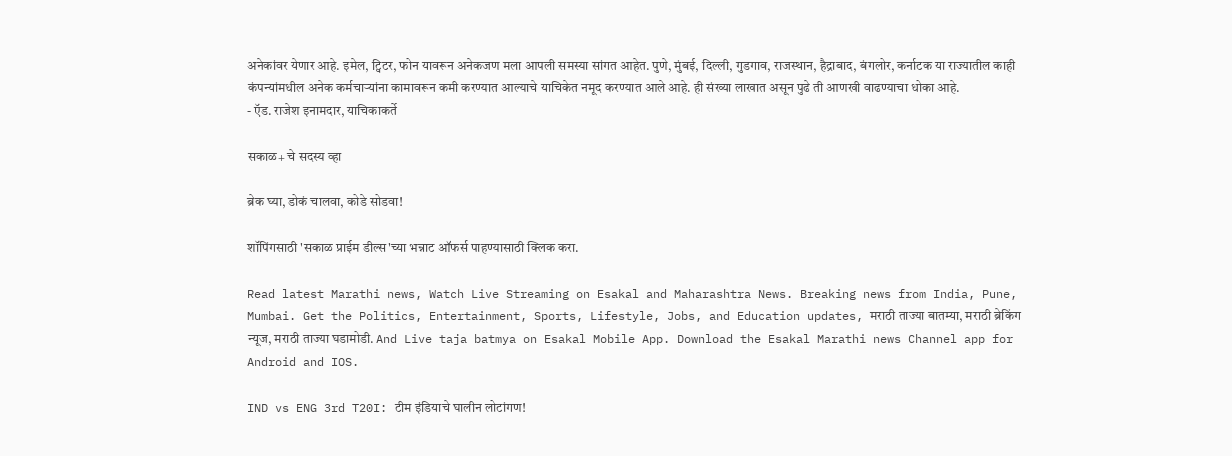अनेकांवर येणार आहे. इमेल, ट्विटर, फोन यावरून अनेकजण मला आपली समस्या सांगत आहेत. पुणे, मुंबई, दिल्ली, गुडगाव, राजस्थान, हैद्राबाद, बंगलोर, कर्नाटक या राज्यातील काही कंपन्यांमधील अनेक कर्मचाऱ्यांना कामावरून कमी करण्यात आल्याचे याचिकेत नमूद करण्यात आले आहे. ही संख्या लाखात असून पुढे ती आणखी वाढण्याचा धोका आहे.
- ऍड. राजेश इनामदार, याचिकाकर्ते

सकाळ+ चे सदस्य व्हा

ब्रेक घ्या, डोकं चालवा, कोडे सोडवा!

शॉपिंगसाठी 'सकाळ प्राईम डील्स'च्या भन्नाट ऑफर्स पाहण्यासाठी क्लिक करा.

Read latest Marathi news, Watch Live Streaming on Esakal and Maharashtra News. Breaking news from India, Pune, Mumbai. Get the Politics, Entertainment, Sports, Lifestyle, Jobs, and Education updates, मराठी ताज्या बातम्या, मराठी ब्रेकिंग न्यूज, मराठी ताज्या घडामोडी. And Live taja batmya on Esakal Mobile App. Download the Esakal Marathi news Channel app for Android and IOS.

IND vs ENG 3rd T20I: टीम इंडियाचे घालीन लोटांगण!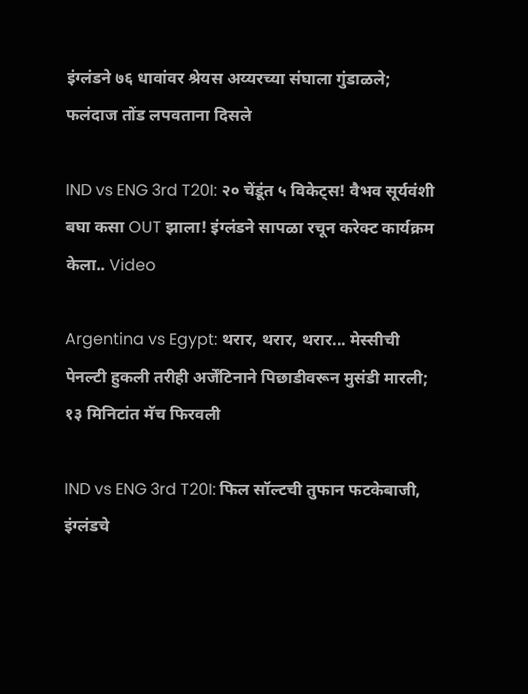इंग्लंडने ७६ धावांवर श्रेयस अय्यरच्या संघाला गुंडाळले; फलंदाज तोंड लपवताना दिसले

IND vs ENG 3rd T20I: २० चेंडूंत ५ विकेट्स! वैभव सूर्यवंशी बघा कसा OUT झाला! इंग्लंडने सापळा रचून करेक्ट कार्यक्रम केला.. Video

Argentina vs Egypt: थरार, थरार, थरार... मेस्सीची पेनल्टी हुकली तरीही अर्जेंटिनाने पिछाडीवरून मुसंडी मारली; १३ मिनिटांत मॅच फिरवली

IND vs ENG 3rd T20I: फिल सॉल्टची तुफान फटकेबाजी, इंग्लंडचे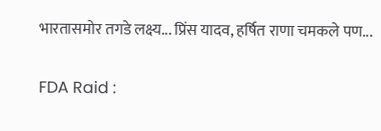भारतासमोर तगडे लक्ष्य... प्रिंस यादव, हर्षित राणा चमकले पण...

FDA Raid :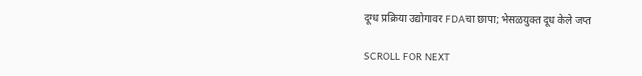दूग्ध प्रक्रिया उद्योगावर FDAचा छापा; भेसळयुक्त दूध केले जप्त

SCROLL FOR NEXT